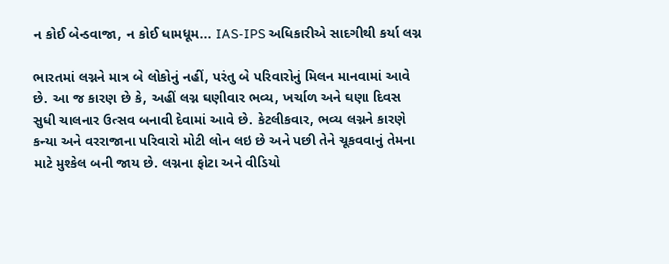ન કોઈ બેન્ડવાજા, ન કોઈ ધામધૂમ... IAS-IPS અધિકારીએ સાદગીથી કર્યા લગ્ન

ભારતમાં લગ્નને માત્ર બે લોકોનું નહીં, પરંતુ બે પરિવારોનું મિલન માનવામાં આવે છે. આ જ કારણ છે કે, અહીં લગ્ન ઘણીવાર ભવ્ય, ખર્ચાળ અને ઘણા દિવસ સુધી ચાલનાર ઉત્સવ બનાવી દેવામાં આવે છે. કેટલીકવાર, ભવ્ય લગ્નને કારણે કન્યા અને વરરાજાના પરિવારો મોટી લોન લઇ છે અને પછી તેને ચૂકવવાનું તેમના માટે મુશ્કેલ બની જાય છે. લગ્નના ફોટા અને વીડિયો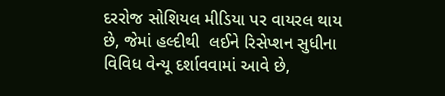દરરોજ સોશિયલ મીડિયા પર વાયરલ થાય છે, જેમાં હલ્દીથી  લઈને રિસેપ્શન સુધીના વિવિધ વેન્યૂ દર્શાવવામાં આવે છે,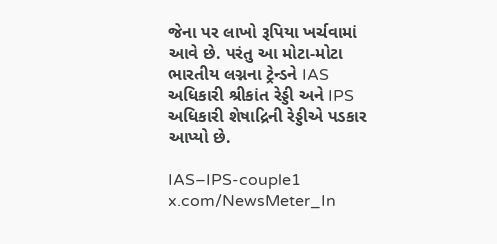જેના પર લાખો રૂપિયા ખર્ચવામાં આવે છે. પરંતુ આ મોટા-મોટા ભારતીય લગ્નના ટ્રેન્ડને IAS અધિકારી શ્રીકાંત રેડ્ડી અને IPS અધિકારી શેષાદ્રિની રેડ્ડીએ પડકાર આપ્યો છે.

IAS–IPS-couple1
x.com/NewsMeter_In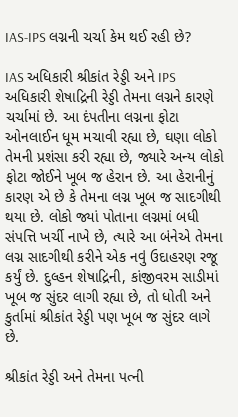IAS-IPS લગ્નની ચર્ચા કેમ થઈ રહી છે?

IAS અધિકારી શ્રીકાંત રેડ્ડી અને IPS અધિકારી શેષાદ્રિની રેડ્ડી તેમના લગ્નને કારણે ચર્ચામાં છે. આ દંપતીના લગ્નના ફોટા ઓનલાઈન ધૂમ મચાવી રહ્યા છે, ઘણા લોકો તેમની પ્રશંસા કરી રહ્યા છે, જ્યારે અન્ય લોકો ફોટા જોઈને ખૂબ જ હેરાન છે. આ હેરાનીનું કારણ એ છે કે તેમના લગ્ન ખૂબ જ સાદગીથી થયા છે. લોકો જ્યાં પોતાના લગ્નમાં બધી સંપત્તિ ખર્ચી નાખે છે, ત્યારે આ બંનેએ તેમના લગ્ન સાદગીથી કરીને એક નવું ઉદાહરણ રજૂ કર્યું છે. દુલ્હન શેષાદ્રિની, કાંજીવરમ સાડીમાં ખૂબ જ સુંદર લાગી રહ્યા છે, તો ધોતી અને કુર્તામાં શ્રીકાંત રેડ્ડી પણ ખૂબ જ સુંદર લાગે છે.

શ્રીકાંત રેડ્ડી અને તેમના પત્ની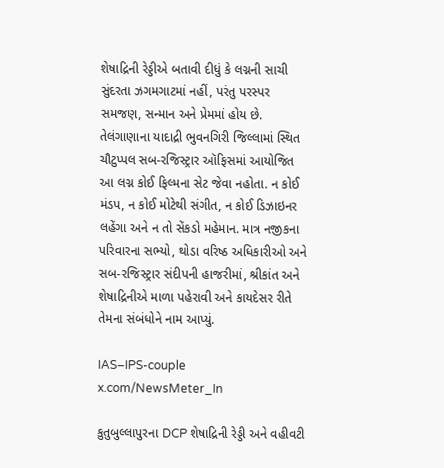શેષાદ્રિની રેડ્ડીએ બતાવી દીધું કે લગ્નની સાચી સુંદરતા ઝગમગાટમાં નહીં, પરંતુ પરસ્પર સમજણ, સન્માન અને પ્રેમમાં હોય છે. તેલંગાણાના યાદાદ્રી ભુવનગિરી જિલ્લામાં સ્થિત ચૌટુપ્પલ સબ-રજિસ્ટ્રાર ઑફિસમાં આયોજિત આ લગ્ન કોઈ ફિલ્મના સેટ જેવા નહોતા. ન કોઈ મંડપ, ન કોઈ મોટેથી સંગીત, ન કોઈ ડિઝાઇનર લહેંગા અને ન તો સેંકડો મહેમાન. માત્ર નજીકના પરિવારના સભ્યો, થોડા વરિષ્ઠ અધિકારીઓ અને સબ-રજિસ્ટ્રાર સંદીપની હાજરીમાં, શ્રીકાંત અને શેષાદ્રિનીએ માળા પહેરાવી અને કાયદેસર રીતે તેમના સંબંધોને નામ આપ્યું.

IAS–IPS-couple
x.com/NewsMeter_In

કુતુબુલ્લાપુરના DCP શેષાદ્રિની રેડ્ડી અને વહીવટી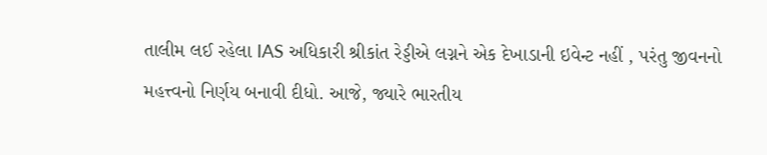તાલીમ લઈ રહેલા IAS અધિકારી શ્રીકાંત રેડ્ડીએ લગ્નને એક દેખાડાની ઇવેન્ટ નહીં , પરંતુ જીવનનો મહત્ત્વનો નિર્ણય બનાવી દીધો. આજે, જ્યારે ભારતીય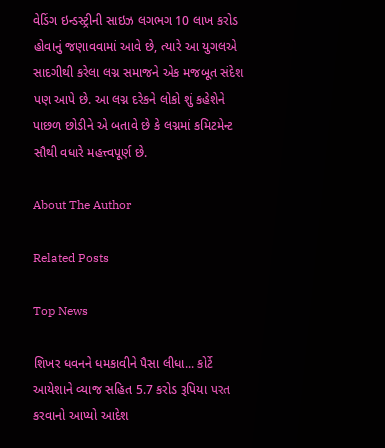વેડિંગ ઇન્ડસ્ટ્રીની સાઇઝ લગભગ 10 લાખ કરોડ હોવાનું જણાવવામાં આવે છે, ત્યારે આ યુગલએ સાદગીથી કરેલા લગ્ન સમાજને એક મજબૂત સંદેશ પણ આપે છે. આ લગ્ન દરેકને લોકો શું કહેશેને પાછળ છોડીને એ બતાવે છે કે લગ્નમાં કમિટમેન્ટ સૌથી વધારે મહત્ત્વપૂર્ણ છે.

About The Author

Related Posts

Top News

શિખર ધવનને ધમકાવીને પૈસા લીધા... કોર્ટે આયેશાને વ્યાજ સહિત 5.7 કરોડ રૂપિયા પરત કરવાનો આપ્યો આદેશ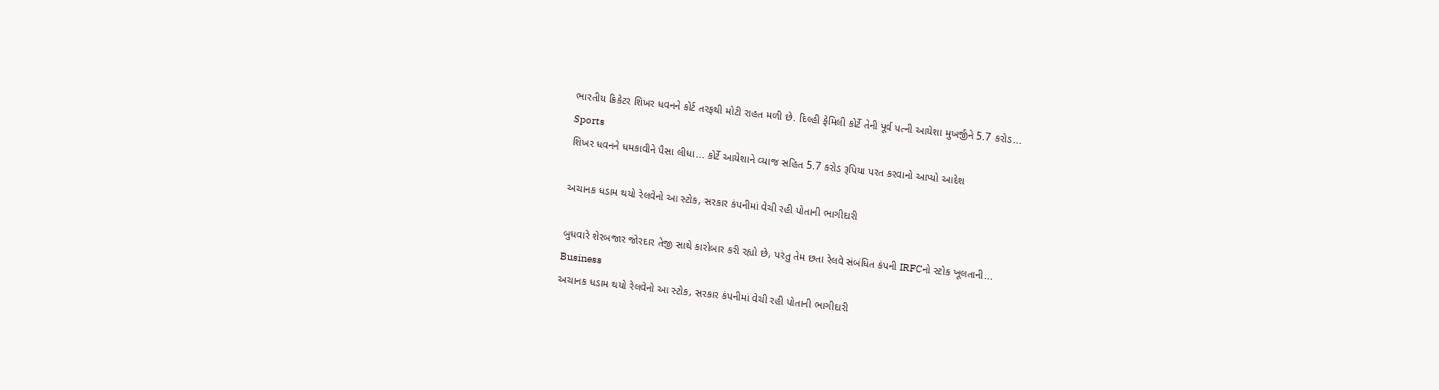ભારતીય ક્રિકેટર શિખર ધવનને કોર્ટ તરફથી મોટી રાહત મળી છે. દિલ્હી ફેમિલી કોર્ટે તેની પૂર્વ પત્ની આયેશા મુખર્જીને 5.7 કરોડ...
Sports
શિખર ધવનને ધમકાવીને પૈસા લીધા... કોર્ટે આયેશાને વ્યાજ સહિત 5.7 કરોડ રૂપિયા પરત કરવાનો આપ્યો આદેશ

અચાનક ધડામ થયો રેલવેનો આ સ્ટોક, સરકાર કંપનીમાં વેચી રહી પોતાની ભાગીદારી

બુધવારે શેરબજાર જોરદાર તેજી સાથે કારોબાર કરી રહ્યો છે, પરંતુ તેમ છતા રેલવે સંબંધિત કંપની IRFCનો સ્ટોક ખૂલતાની...
Business
અચાનક ધડામ થયો રેલવેનો આ સ્ટોક, સરકાર કંપનીમાં વેચી રહી પોતાની ભાગીદારી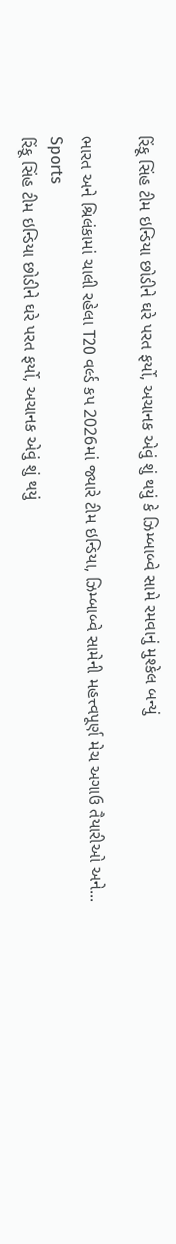રિંકૂ સિંહ ટીમ ઇન્ડિયા છોડીને ઘરે પરત ફર્યો, અચાનક એવું શું થયું કે ઝિમ્બાબ્વે સામે રમવાનું મુશ્કેલ બન્યું

ભારત અને શ્રિલંકામાં ચાલી રહેલા T20 વર્લ્ડ કપ 2026માં જ્યારે ટીમ ઇન્ડિયા, ઝિમ્બાબ્વે સામેની મહત્ત્વપૂર્ણ મેચ અગાઉ તૈયારીઓ અને...
Sports
રિંકૂ સિંહ ટીમ ઇન્ડિયા છોડીને ઘરે પરત ફર્યો, અચાનક એવું શું થયું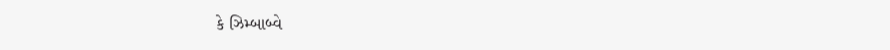કે ઝિમ્બાબ્વે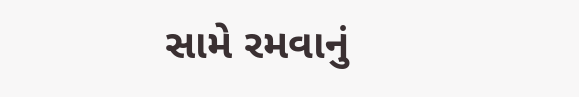સામે રમવાનું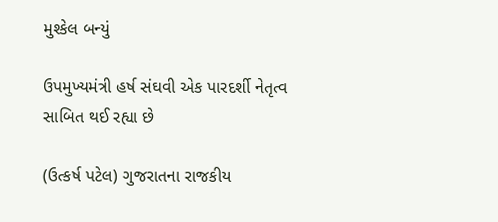મુશ્કેલ બન્યું

ઉપમુખ્યમંત્રી હર્ષ સંઘવી એક પારદર્શી નેતૃત્વ સાબિત થઈ રહ્યા છે

(ઉત્કર્ષ પટેલ) ગુજરાતના રાજકીય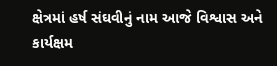ક્ષેત્રમાં હર્ષ સંઘવીનું નામ આજે વિશ્વાસ અને કાર્યક્ષમ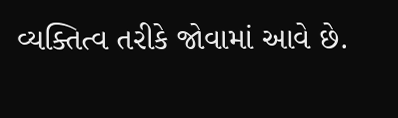વ્યક્તિત્વ તરીકે જોવામાં આવે છે.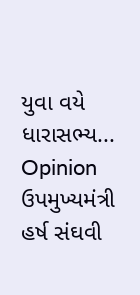યુવા વયે ધારાસભ્ય...
Opinion
ઉપમુખ્યમંત્રી હર્ષ સંઘવી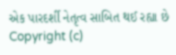એક પારદર્શી નેતૃત્વ સાબિત થઈ રહ્યા છે
Copyright (c)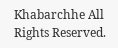Khabarchhe All Rights Reserved.